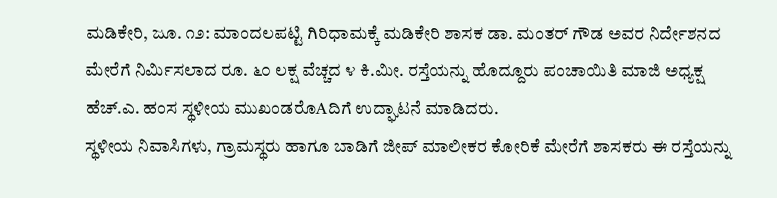ಮಡಿಕೇರಿ, ಜೂ. ೧೨: ಮಾಂದಲಪಟ್ಟಿ ಗಿರಿಧಾಮಕ್ಕೆ ಮಡಿಕೇರಿ ಶಾಸಕ ಡಾ. ಮಂತರ್ ಗೌಡ ಅವರ ನಿರ್ದೇಶನದ ಮೇರೆಗೆ ನಿರ್ಮಿಸಲಾದ ರೂ. ೬೦ ಲಕ್ಷ ವೆಚ್ಚದ ೪ ಕಿ.ಮೀ. ರಸ್ತೆಯನ್ನು ಹೊದ್ದೂರು ಪಂಚಾಯಿತಿ ಮಾಜಿ ಅಧ್ಯಕ್ಷ ಹೆಚ್.ಎ. ಹಂಸ ಸ್ಥಳೀಯ ಮುಖಂಡರೊAದಿಗೆ ಉದ್ಘಾಟನೆ ಮಾಡಿದರು.
ಸ್ಥಳೀಯ ನಿವಾಸಿಗಳು, ಗ್ರಾಮಸ್ಥರು ಹಾಗೂ ಬಾಡಿಗೆ ಜೀಪ್ ಮಾಲೀಕರ ಕೋರಿಕೆ ಮೇರೆಗೆ ಶಾಸಕರು ಈ ರಸ್ತೆಯನ್ನು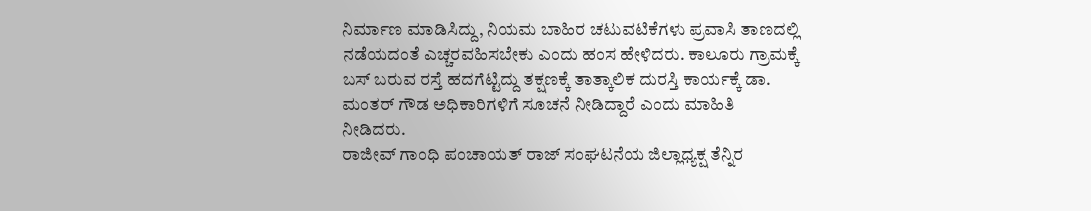ನಿರ್ಮಾಣ ಮಾಡಿಸಿದ್ದು, ನಿಯಮ ಬಾಹಿರ ಚಟುವಟಿಕೆಗಳು ಪ್ರವಾಸಿ ತಾಣದಲ್ಲಿ ನಡೆಯದಂತೆ ಎಚ್ಚರವಹಿಸಬೇಕು ಎಂದು ಹಂಸ ಹೇಳಿದರು. ಕಾಲೂರು ಗ್ರಾಮಕ್ಕೆ ಬಸ್ ಬರುವ ರಸ್ತೆ ಹದಗೆಟ್ಟಿದ್ದು ತಕ್ಷಣಕ್ಕೆ ತಾತ್ಕಾಲಿಕ ದುರಸ್ತಿ ಕಾರ್ಯಕ್ಕೆ ಡಾ. ಮಂತರ್ ಗೌಡ ಅಧಿಕಾರಿಗಳಿಗೆ ಸೂಚನೆ ನೀಡಿದ್ದಾರೆ ಎಂದು ಮಾಹಿತಿ ನೀಡಿದರು.
ರಾಜೀವ್ ಗಾಂಧಿ ಪಂಚಾಯತ್ ರಾಜ್ ಸಂಘಟನೆಯ ಜಿಲ್ಲಾಧ್ಯಕ್ಷ ತೆನ್ನಿರ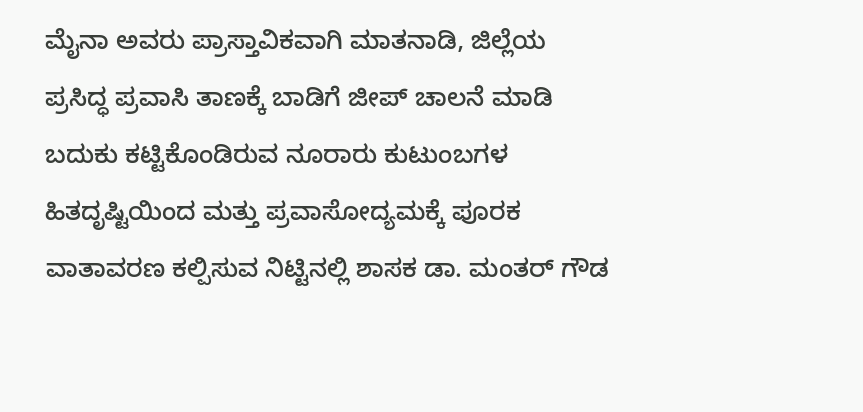ಮೈನಾ ಅವರು ಪ್ರಾಸ್ತಾವಿಕವಾಗಿ ಮಾತನಾಡಿ, ಜಿಲ್ಲೆಯ ಪ್ರಸಿದ್ಧ ಪ್ರವಾಸಿ ತಾಣಕ್ಕೆ ಬಾಡಿಗೆ ಜೀಪ್ ಚಾಲನೆ ಮಾಡಿ ಬದುಕು ಕಟ್ಟಿಕೊಂಡಿರುವ ನೂರಾರು ಕುಟುಂಬಗಳ ಹಿತದೃಷ್ಟಿಯಿಂದ ಮತ್ತು ಪ್ರವಾಸೋದ್ಯಮಕ್ಕೆ ಪೂರಕ ವಾತಾವರಣ ಕಲ್ಪಿಸುವ ನಿಟ್ಟಿನಲ್ಲಿ ಶಾಸಕ ಡಾ. ಮಂತರ್ ಗೌಡ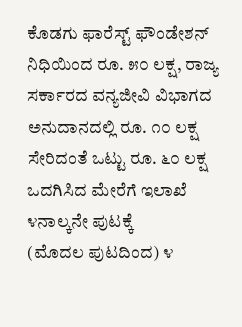ಕೊಡಗು ಫಾರೆಸ್ಟ್ ಫೌಂಡೇಶನ್ ನಿಧಿಯಿಂದ ರೂ. ೫೦ ಲಕ್ಷ, ರಾಜ್ಯ ಸರ್ಕಾರದ ವನ್ಯಜೀವಿ ವಿಭಾಗದ ಅನುದಾನದಲ್ಲಿ ರೂ. ೧೦ ಲಕ್ಷ ಸೇರಿದಂತೆ ಒಟ್ಟು ರೂ. ೬೦ ಲಕ್ಷ ಒದಗಿಸಿದ ಮೇರೆಗೆ ಇಲಾಖೆ ೪ನಾಲ್ಕನೇ ಪುಟಕ್ಕೆ
(ಮೊದಲ ಪುಟದಿಂದ) ೪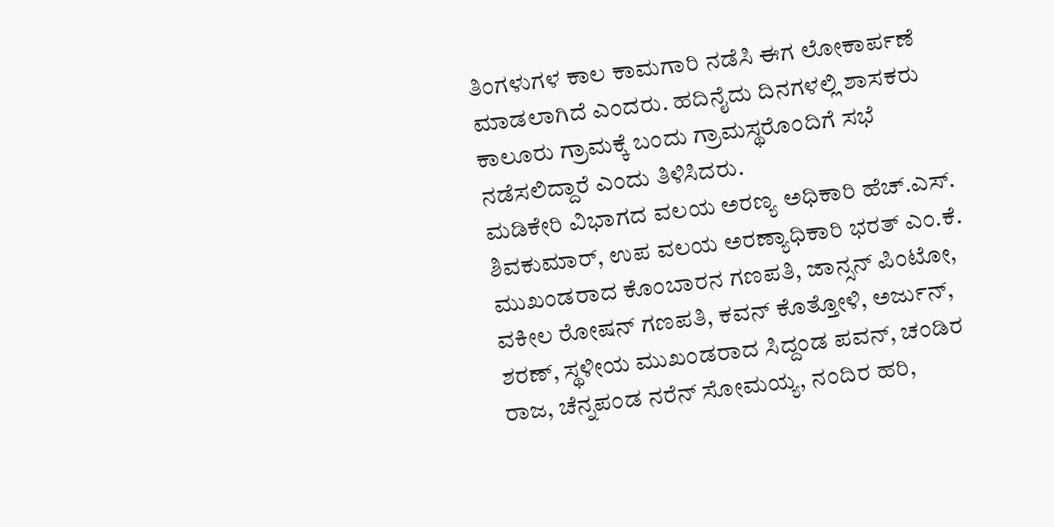ತಿಂಗಳುಗಳ ಕಾಲ ಕಾಮಗಾರಿ ನಡೆಸಿ ಈಗ ಲೋಕಾರ್ಪಣೆ ಮಾಡಲಾಗಿದೆ ಎಂದರು. ಹದಿನೈದು ದಿನಗಳಲ್ಲಿ ಶಾಸಕರು ಕಾಲೂರು ಗ್ರಾಮಕ್ಕೆ ಬಂದು ಗ್ರಾಮಸ್ಥರೊಂದಿಗೆ ಸಭೆ ನಡೆಸಲಿದ್ದಾರೆ ಎಂದು ತಿಳಿಸಿದರು.
ಮಡಿಕೇರಿ ವಿಭಾಗದ ವಲಯ ಅರಣ್ಯ ಅಧಿಕಾರಿ ಹೆಚ್.ಎಸ್. ಶಿವಕುಮಾರ್, ಉಪ ವಲಯ ಅರಣ್ಯಾಧಿಕಾರಿ ಭರತ್ ಎಂ.ಕೆ. ಮುಖಂಡರಾದ ಕೊಂಬಾರನ ಗಣಪತಿ, ಜಾನ್ಸನ್ ಪಿಂಟೋ, ವಕೀಲ ರೋಷನ್ ಗಣಪತಿ, ಕವನ್ ಕೊತ್ತೋಳಿ, ಅರ್ಜುನ್, ಶರಣ್, ಸ್ಥಳೀಯ ಮುಖಂಡರಾದ ಸಿದ್ದಂಡ ಪವನ್, ಚಂಡಿರ ರಾಜ, ಚೆನ್ನಪಂಡ ನರೆನ್ ಸೋಮಯ್ಯ, ನಂದಿರ ಹರಿ,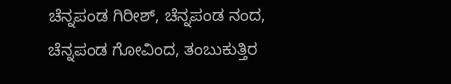ಚೆನ್ನಪಂಡ ಗಿರೀಶ್, ಚೆನ್ನಪಂಡ ನಂದ, ಚೆನ್ನಪಂಡ ಗೋವಿಂದ, ತಂಬುಕುತ್ತಿರ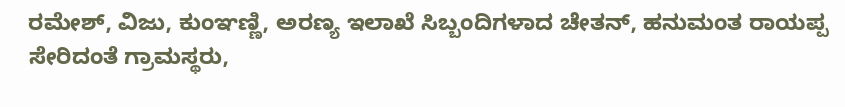ರಮೇಶ್, ವಿಜು, ಕುಂಞಣ್ಣಿ, ಅರಣ್ಯ ಇಲಾಖೆ ಸಿಬ್ಬಂದಿಗಳಾದ ಚೇತನ್, ಹನುಮಂತ ರಾಯಪ್ಪ ಸೇರಿದಂತೆ ಗ್ರಾಮಸ್ಥರು,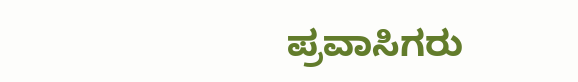ಪ್ರವಾಸಿಗರು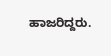ಹಾಜರಿದ್ದರು.